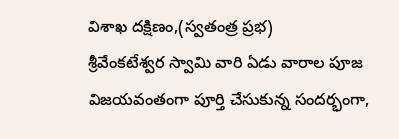విశాఖ దక్షిణం,(స్వతంత్ర ప్రభ)
శ్రీవేంకటేశ్వర స్వామి వారి ఏడు వారాల పూజ విజయవంతంగా పూర్తి చేసుకున్న సందర్భంగా,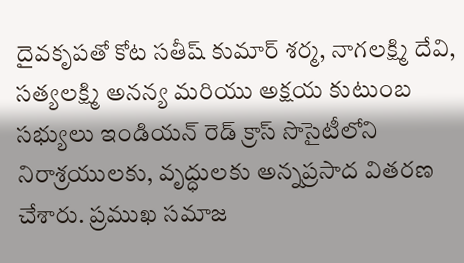దైవకృపతో కోట సతీష్ కుమార్ శర్మ, నాగలక్ష్మి దేవి, సత్యలక్ష్మి అనన్య మరియు అక్షయ కుటుంబ సభ్యులు ఇండియన్ రెడ్ క్రాస్ సొసైటీలోని నిరాశ్రయులకు, వృద్ధులకు అన్నప్రసాద వితరణ చేశారు. ప్రముఖ సమాజ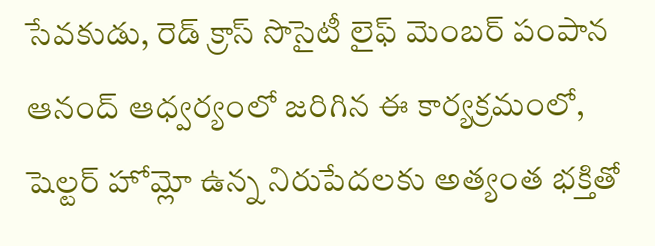సేవకుడు, రెడ్ క్రాస్ సొసైటీ లైఫ్ మెంబర్ పంపాన ఆనంద్ ఆధ్వర్యంలో జరిగిన ఈ కార్యక్రమంలో, షెల్టర్ హోమ్లో ఉన్న నిరుపేదలకు అత్యంత భక్తితో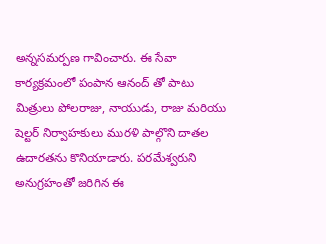అన్నసమర్పణ గావించారు. ఈ సేవా కార్యక్రమంలో పంపాన ఆనంద్ తో పాటు మిత్రులు పోలరాజు, నాయుడు, రాజు మరియు షెల్టర్ నిర్వాహకులు మురళి పాల్గొని దాతల ఉదారతను కొనియాడారు. పరమేశ్వరుని అనుగ్రహంతో జరిగిన ఈ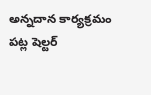అన్నదాన కార్యక్రమం పట్ల షెల్టర్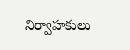నిర్వాహకులు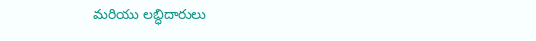మరియు లబ్ధిదారులు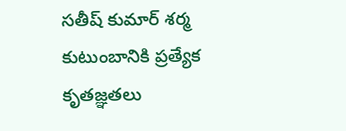సతీష్ కుమార్ శర్మ కుటుంబానికి ప్రత్యేక కృతజ్ఞతలు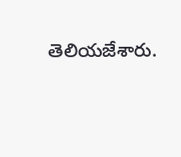తెలియజేశారు.